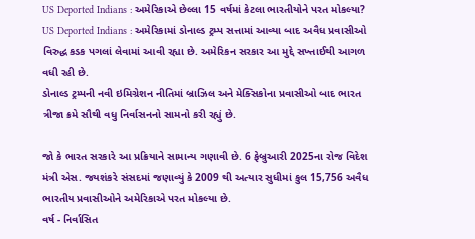US Deported Indians : અમેરિકાએ છેલ્લા 15 વર્ષમાં કેટલા ભારતીયોને પરત મોકલ્યા?
US Deported Indians : અમેરિકામાં ડોનાલ્ડ ટ્રમ્પ સત્તામાં આવ્યા બાદ અવૈધ પ્રવાસીઓ વિરુદ્ધ કડક પગલાં લેવામાં આવી રહ્યા છે. અમેરિકન સરકાર આ મુદ્દે સખ્તાઈથી આગળ વધી રહી છે.
ડોનાલ્ડ ટ્રમ્પની નવી ઇમિગ્રેશન નીતિમાં બ્રાઝિલ અને મેક્સિકોના પ્રવાસીઓ બાદ ભારત ત્રીજા ક્રમે સૌથી વધુ નિર્વાસનનો સામનો કરી રહ્યું છે.

જો કે ભારત સરકારે આ પ્રક્રિયાને સામાન્ય ગણાવી છે. 6 ફેબ્રુઆરી 2025ના રોજ વિદેશ મંત્રી એસ. જયશંકરે સંસદમાં જણાવ્યું કે 2009 થી અત્યાર સુધીમાં કુલ 15,756 અવૈધ ભારતીય પ્રવાસીઓને અમેરિકાએ પરત મોકલ્યા છે.
વર્ષ - નિર્વાસિત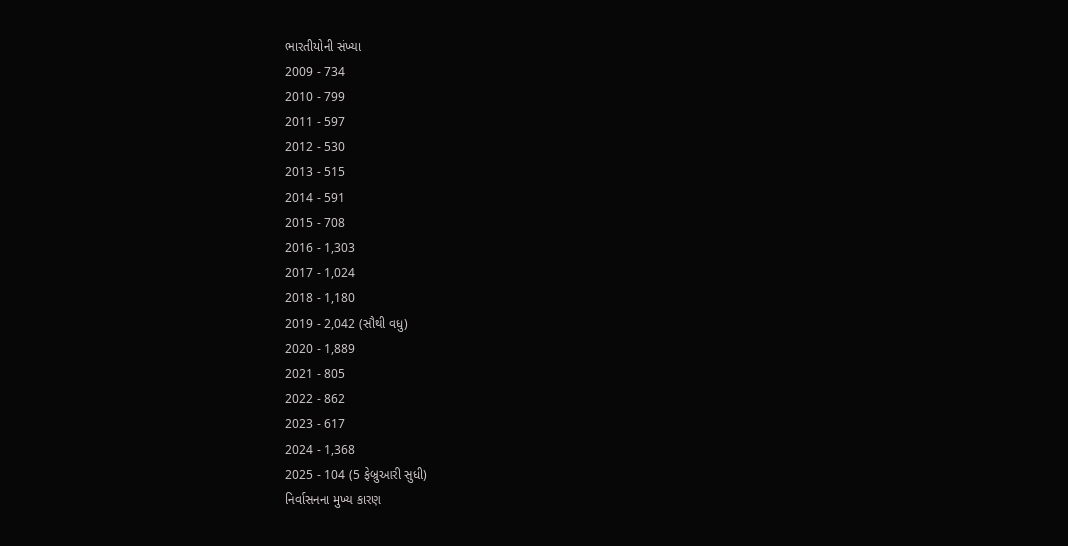ભારતીયોની સંખ્યા
2009 - 734
2010 - 799
2011 - 597
2012 - 530
2013 - 515
2014 - 591
2015 - 708
2016 - 1,303
2017 - 1,024
2018 - 1,180
2019 - 2,042 (સૌથી વધુ)
2020 - 1,889
2021 - 805
2022 - 862
2023 - 617
2024 - 1,368
2025 - 104 (5 ફેબ્રુઆરી સુધી)
નિર્વાસનના મુખ્ય કારણ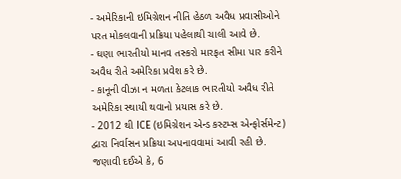- અમેરિકાની ઇમિગ્રેશન નીતિ હેઠળ અવૈધ પ્રવાસીઓને પરત મોકલવાની પ્રક્રિયા પહેલાથી ચાલી આવે છે.
- ઘણા ભારતીયો માનવ તસ્કરો મારફત સીમા પાર કરીને અવૈધ રીતે અમેરિકા પ્રવેશ કરે છે.
- કાનૂની વીઝા ન મળતા કેટલાક ભારતીયો અવૈધ રીતે અમેરિકા સ્થાયી થવાનો પ્રયાસ કરે છે.
- 2012 થી ICE (ઇમિગ્રેશન એન્ડ કસ્ટમ્સ એન્ફોર્સમેન્ટ) દ્વારા નિર્વાસન પ્રક્રિયા અપનાવવામાં આવી રહી છે.
જણાવી દઈએ કે, 6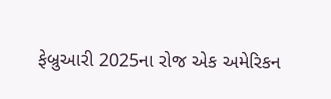ફેબ્રુઆરી 2025ના રોજ એક અમેરિકન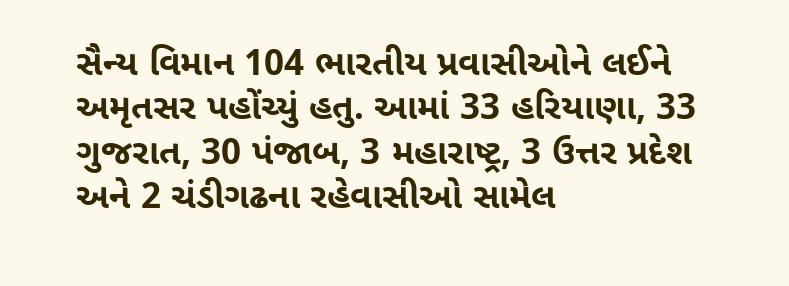સૈન્ય વિમાન 104 ભારતીય પ્રવાસીઓને લઈને અમૃતસર પહોંચ્યું હતુ. આમાં 33 હરિયાણા, 33 ગુજરાત, 30 પંજાબ, 3 મહારાષ્ટ્ર, 3 ઉત્તર પ્રદેશ અને 2 ચંડીગઢના રહેવાસીઓ સામેલ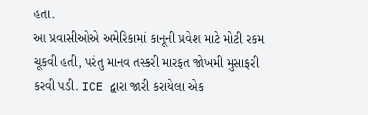હતા.
આ પ્રવાસીઓએ અમેરિકામાં કાનૂની પ્રવેશ માટે મોટી રકમ ચૂકવી હતી, પરંતુ માનવ તસ્કરી મારફત જોખમી મુસાફરી કરવી પડી. ICE દ્વારા જારી કરાયેલા એક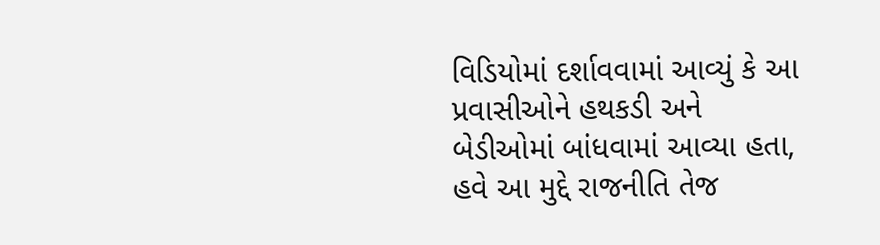વિડિયોમાં દર્શાવવામાં આવ્યું કે આ પ્રવાસીઓને હથકડી અને બેડીઓમાં બાંધવામાં આવ્યા હતા, હવે આ મુદ્દે રાજનીતિ તેજ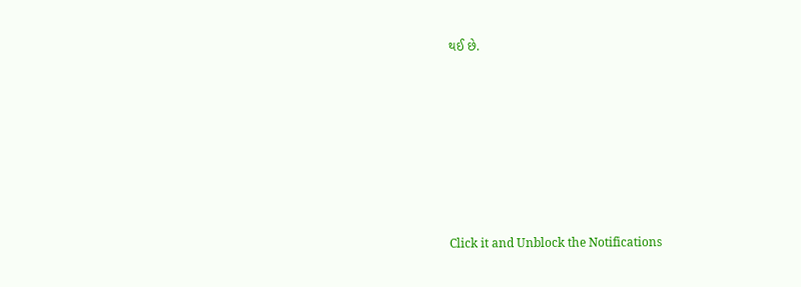થઈ છે.












Click it and Unblock the Notifications